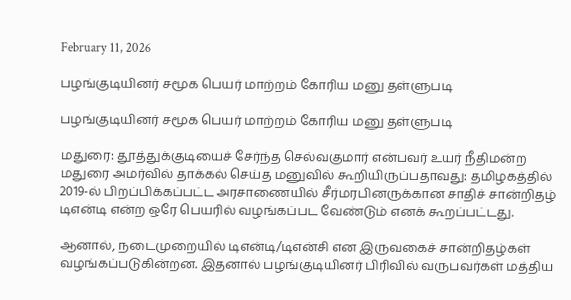February 11, 2026

பழங்குடியினர் சமூக பெயர் மாற்றம் கோரிய மனு தள்ளுபடி

பழங்குடியினர் சமூக பெயர் மாற்றம் கோரிய மனு தள்ளுபடி

மதுரை: தூத்துக்குடியைச் சேர்ந்த செல்வகுமார் என்பவர் உயர் நீதிமன்ற மதுரை அமர்வில் தாக்கல் செய்த மனுவில் கூறியிருப்பதாவது: தமிழகத்தில் 2019-ல் பிறப்பிக்கப்பட்ட அரசாணையில் சீர்மரபினருக்கான சாதிச் சான்றிதழ் டிஎன்டி என்ற ஒரே பெயரில் வழங்கப்பட வேண்டும் எனக் கூறப்பட்டது.

ஆனால், நடைமுறையில் டிஎன்டி/டிஎன்சி என இருவகைச் சான்றிதழ்கள் வழங்கப்படுகின்றன. இதனால் பழங்குடியினர் பிரிவில் வருபவர்கள் மத்திய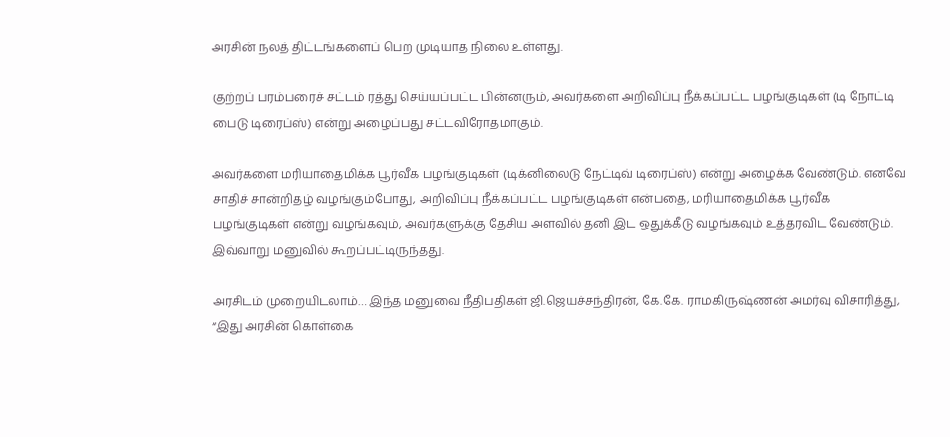அரசின் நலத் திட்டங்களைப் பெற முடியாத நிலை உள்ளது.

குற்றப் பரம்பரைச் சட்டம் ரத்து செய்யப்பட்ட பின்னரும், அவர்களை அறிவிப்பு நீக்கப்பட்ட பழங்குடிகள் (டி நோட்டி பைடு டிரைப்ஸ்) என்று அழைப்பது சட்டவிரோதமாகும்.

அவர்களை மரியாதைமிக்க பூர்வீக பழங்குடிகள் (டிக்னிலைடு நேட்டிவ் டிரைப்ஸ்) என்று அழைக்க வேண்டும். எனவே சாதிச் சான்றிதழ் வழங்கும்போது, அறிவிப்பு நீக்கப்பட்ட பழங்குடிகள் என்பதை, மரியாதைமிக்க பூர்வீக பழங்குடிகள் என்று வழங்கவும், அவர்களுக்கு தேசிய அளவில் தனி இட ஒதுக்கீடு வழங்கவும் உத்தரவிட வேண்டும். இவ்வாறு மனுவில் கூறப்பட்டிருந்தது.

அரசிடம் முறையிடலாம்… இந்த மனுவை நீதிபதிகள் ஜி.ஜெயச்சந்திரன், கே.கே. ராமகிருஷ்ணன் அமர்வு விசாரித்து, “இது அரசின் கொள்கை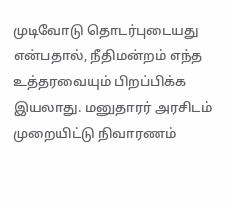முடிவோடு தொடர்புடையது என்பதால், நீதிமன்றம் எந்த உத்தரவையும் பிறப்பிக்க இயலாது. மனுதாரர் அரசிடம் முறையிட்டு நிவாரணம்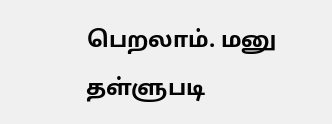பெறலாம். மனு தள்ளுபடி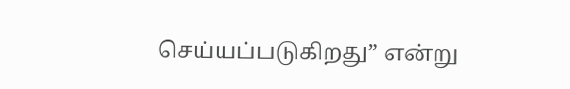செய்யப்படுகிறது” என்று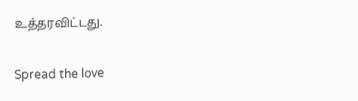உத்தரவிட்டது.

Spread the love